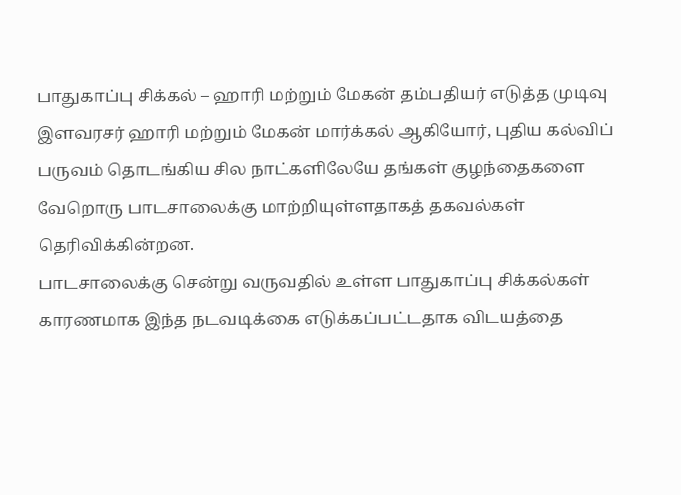பாதுகாப்பு சிக்கல் – ஹாரி மற்றும் மேகன் தம்பதியர் எடுத்த முடிவு
இளவரசர் ஹாரி மற்றும் மேகன் மார்க்கல் ஆகியோர், புதிய கல்விப் பருவம் தொடங்கிய சில நாட்களிலேயே தங்கள் குழந்தைகளை வேறொரு பாடசாலைக்கு மாற்றியுள்ளதாகத் தகவல்கள் தெரிவிக்கின்றன.
பாடசாலைக்கு சென்று வருவதில் உள்ள பாதுகாப்பு சிக்கல்கள் காரணமாக இந்த நடவடிக்கை எடுக்கப்பட்டதாக விடயத்தை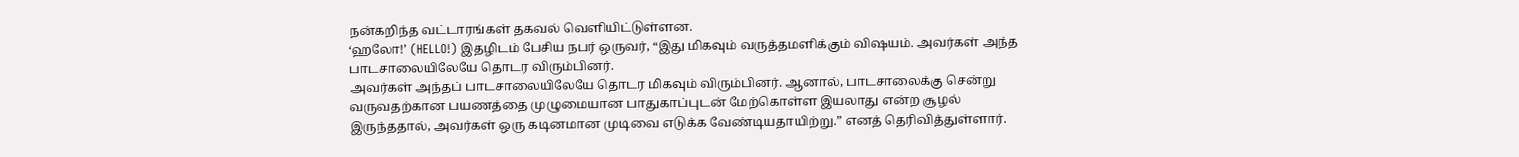நன்கறிந்த வட்டாரங்கள் தகவல் வெளியிட்டுள்ளன.
‘ஹலோ!’ (HELLO!) இதழிடம் பேசிய நபர் ஒருவர், “இது மிகவும் வருத்தமளிக்கும் விஷயம். அவர்கள் அந்த பாடசாலையிலேயே தொடர விரும்பினர்.
அவர்கள் அந்தப் பாடசாலையிலேயே தொடர மிகவும் விரும்பினர். ஆனால், பாடசாலைக்கு சென்று வருவதற்கான பயணத்தை முழுமையான பாதுகாப்புடன் மேற்கொள்ள இயலாது என்ற சூழல் இருந்ததால், அவர்கள் ஒரு கடினமான முடிவை எடுக்க வேண்டியதாயிற்று.” எனத் தெரிவித்துள்ளார்.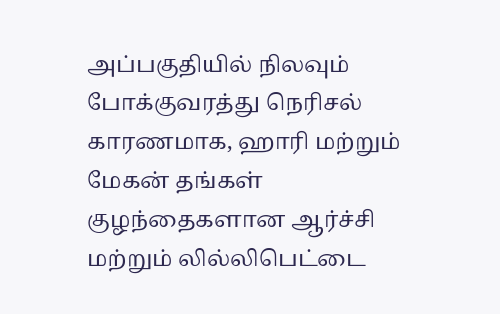அப்பகுதியில் நிலவும் போக்குவரத்து நெரிசல் காரணமாக, ஹாரி மற்றும் மேகன் தங்கள் குழந்தைகளான ஆர்ச்சி மற்றும் லில்லிபெட்டை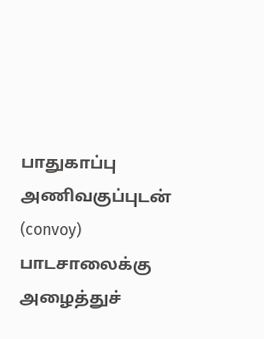பாதுகாப்பு அணிவகுப்புடன் (convoy) பாடசாலைக்கு அழைத்துச்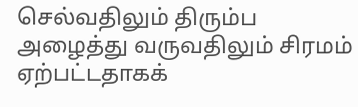செல்வதிலும் திரும்ப அழைத்து வருவதிலும் சிரமம் ஏற்பட்டதாகக்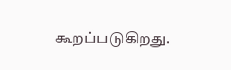கூறப்படுகிறது.